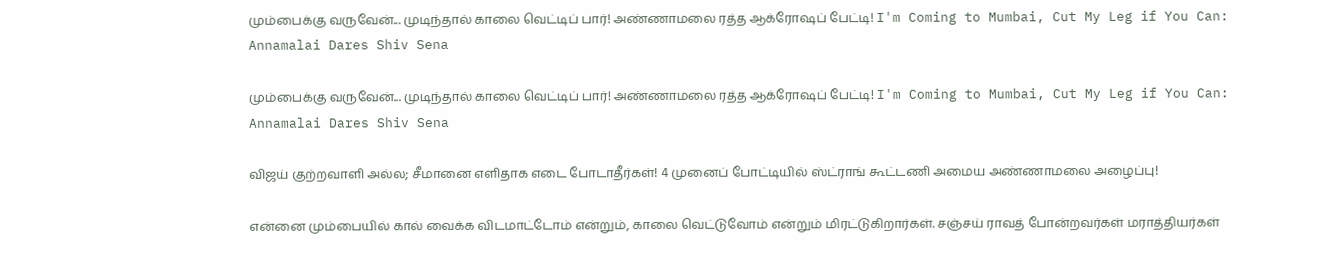மும்பைக்கு வருவேன்... முடிந்தால் காலை வெட்டிப் பார்! அண்ணாமலை ரத்த ஆக்ரோஷப் பேட்டி! I'm Coming to Mumbai, Cut My Leg if You Can: Annamalai Dares Shiv Sena

மும்பைக்கு வருவேன்... முடிந்தால் காலை வெட்டிப் பார்! அண்ணாமலை ரத்த ஆக்ரோஷப் பேட்டி! I'm Coming to Mumbai, Cut My Leg if You Can: Annamalai Dares Shiv Sena

விஜய் குற்றவாளி அல்ல; சீமானை எளிதாக எடை போடாதீர்கள்! 4 முனைப் போட்டியில் ஸ்ட்ராங் கூட்டணி அமைய அண்ணாமலை அழைப்பு!

என்னை மும்பையில் கால் வைக்க விடமாட்டோம் என்றும், காலை வெட்டுவோம் என்றும் மிரட்டுகிறார்கள். சஞ்சய் ராவத் போன்றவர்கள் மராத்தியர்கள்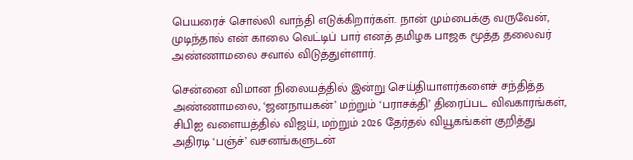பெயரைச் சொல்லி வாந்தி எடுக்கிறார்கள். நான் மும்பைக்கு வருவேன், முடிந்தால் என் காலை வெட்டிப் பார் எனத் தமிழக பாஜக மூத்த தலைவர் அண்ணாமலை சவால் விடுத்துள்ளார்.

சென்னை விமான நிலையத்தில் இன்று செய்தியாளர்களைச் சந்தித்த அண்ணாமலை, ‘ஜனநாயகன்’ மற்றும் ‘பராசக்தி’ திரைப்பட விவகாரங்கள், சிபிஐ வளையத்தில் விஜய், மற்றும் 2026 தேர்தல் வியூகங்கள் குறித்து அதிரடி ‘பஞ்ச்’ வசனங்களுடன்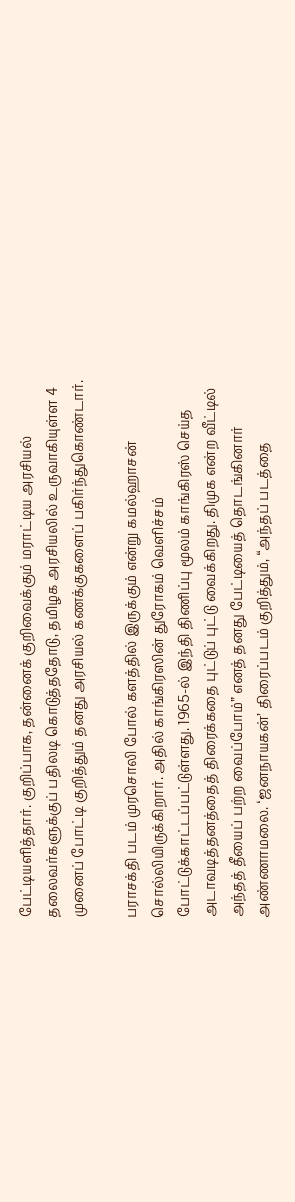பேட்டியளித்தார். குறிப்பாக, தன்னைக் குறிவைக்கும் மராட்டிய அரசியல் தலைவர்களுக்குப் பதிலடி கொடுத்ததோடு, தமிழக அரசியலில் உருவாகியுள்ள 4 முனைப் போட்டி குறித்தும் தனது அரசியல் கணக்குகளைப் பகிர்ந்துகொண்டார்.

பராசக்தி படம் முரசொலி போல் களத்தில் இருக்கும் என்று கமல்ஹாசன் சொல்லியிருக்கிறார். அதில் காங்கிரஸின் துரோகம் வெளிச்சம் போட்டுக்காட்டப்பட்டுள்ளது. 1965-ல் இந்தி திணிப்பு மூலம் காங்கிரஸ் செய்த அடாவடித்தனத்தைத் திரைக்கதை புட்டுப் புட்டு வைக்கிறது. திமுக என்ற வீட்டில் அந்தத் தீயைப் பற்ற வைப்போம்” எனத் தனது பேட்டியைத் தொடங்கினார் அண்ணாமலை. ‘ஜனநாயகன்’ திரைப்படம் குறித்தும், “அந்தப் படத்தை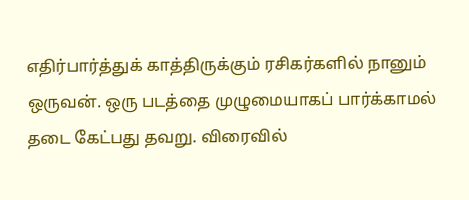எதிர்பார்த்துக் காத்திருக்கும் ரசிகர்களில் நானும் ஒருவன். ஒரு படத்தை முழுமையாகப் பார்க்காமல் தடை கேட்பது தவறு. விரைவில்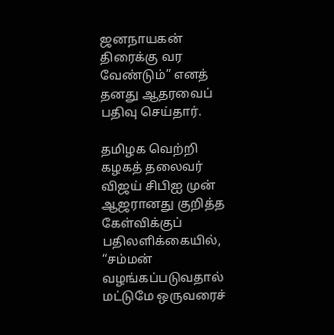ஜனநாயகன் திரைக்கு வர வேண்டும்” எனத் தனது ஆதரவைப் பதிவு செய்தார்.

தமிழக வெற்றி கழகத் தலைவர் விஜய் சிபிஐ முன் ஆஜரானது குறித்த கேள்விக்குப் பதிலளிக்கையில், “சம்மன் வழங்கப்படுவதால் மட்டுமே ஒருவரைச்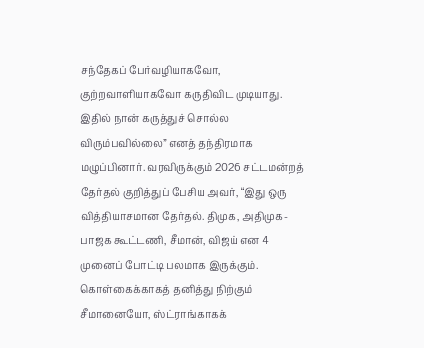சந்தேகப் பேர்வழியாகவோ, குற்றவாளியாகவோ கருதிவிட முடியாது. இதில் நான் கருத்துச் சொல்ல விரும்பவில்லை” எனத் தந்திரமாக மழுப்பினார். வரவிருக்கும் 2026 சட்டமன்றத் தேர்தல் குறித்துப் பேசிய அவர், “இது ஒரு வித்தியாசமான தேர்தல். திமுக, அதிமுக-பாஜக கூட்டணி, சீமான், விஜய் என 4 முனைப் போட்டி பலமாக இருக்கும். கொள்கைக்காகத் தனித்து நிற்கும் சீமானையோ, ஸ்ட்ராங்காகக்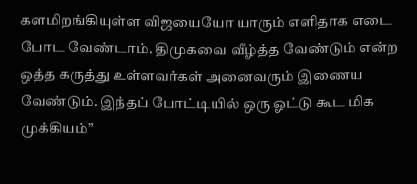களமிறங்கியுள்ள விஜயையோ யாரும் எளிதாக எடை போட வேண்டாம். திமுகவை வீழ்த்த வேண்டும் என்ற ஒத்த கருத்து உள்ளவர்கள் அனைவரும் இணைய வேண்டும். இந்தப் போட்டியில் ஒரு ஓட்டு கூட மிக முக்கியம்”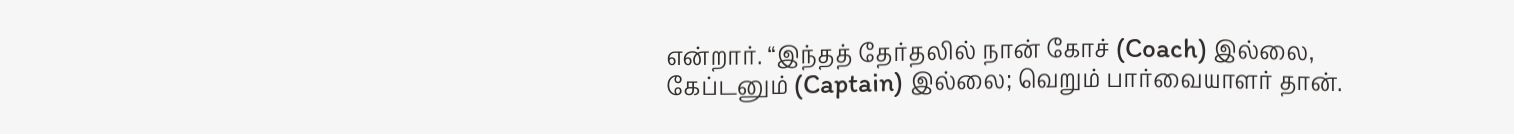என்றார். “இந்தத் தேர்தலில் நான் கோச் (Coach) இல்லை, கேப்டனும் (Captain) இல்லை; வெறும் பார்வையாளர் தான்.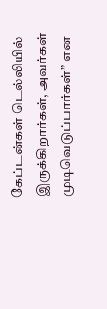கேப்டன்கள் டெல்லியில் இருக்கிறார்கள், அவர்கள் முடிவெடுப்பார்கள்” என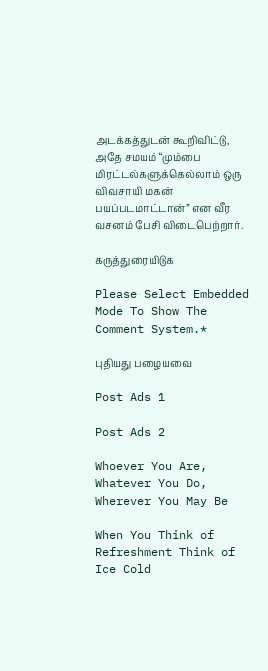அடக்கத்துடன் கூறிவிட்டு, அதே சமயம் “மும்பை மிரட்டல்களுக்கெல்லாம் ஒரு விவசாயி மகன் பயப்படமாட்டான்” என வீர வசனம் பேசி விடைபெற்றார்.

கருத்துரையிடுக

Please Select Embedded Mode To Show The Comment System.*

புதியது பழையவை

Post Ads 1

Post Ads 2

Whoever You Are, Whatever You Do, Wherever You May Be

When You Think of Refreshment Think of Ice Cold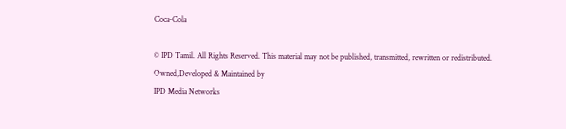Coca-Cola

© IPD Tamil. All Rights Reserved. This material may not be published, transmitted, rewritten or redistributed.
Owned,Developed & Maintained by
IPD Media Networks